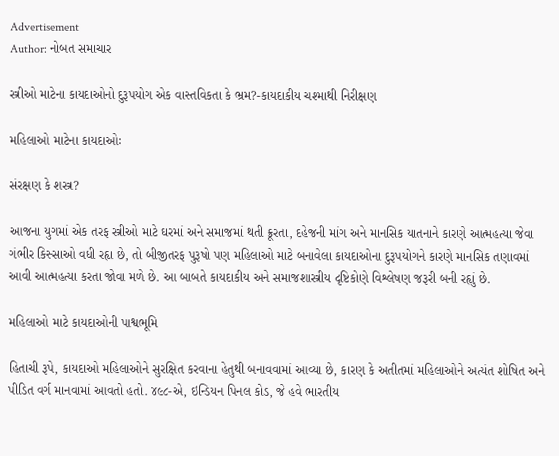Advertisement
Author: નોબત સમાચાર

સ્ત્રીઓ માટેના કાયદાઓનો દુરૂપયોગ એક વાસ્તવિકતા કે ભ્રમ?-કાયદાકીય ચશ્માથી નિરીક્ષણ

મહિલાઓ માટેના કાયદાઓઃ

સંરક્ષણ કે શસ્ત્ર?

આજના યુગમાં એક તરફ સ્ત્રીઓ માટે ઘરમાં અને સમાજમાં થતી ક્રૂરતા, દહેજની માંગ અને માનસિક યાતનાને કારણે આત્મહત્યા જેવા ગંભીર કિસ્સાઓ વધી રહૃા છે, તો બીજીતરફ પુરૂષો પણ મહિલાઓ માટે બનાવેલા કાયદાઓના દુરૂપયોગને કારણે માનસિક તણાવમાં આવી આત્મહત્યા કરતા જોવા મળે છે. આ બાબતે કાયદાકીય અને સમાજશાસ્ત્રીય દૃષ્ટિકોણે વિશ્લેષણ જરૂરી બની રહૃાું છે.

મહિલાઓ માટે કાયદાઓની પાશ્વભૂમિ

હિતાચી રૂપે, કાયદાઓ મહિલાઓને સુરક્ષિત કરવાના હેતુથી બનાવવામાં આવ્યા છે, કારણ કે અતીતમાં મહિલાઓને અત્યંત શોષિત અને પીડિત વર્ગ માનવામાં આવતો હતો. ૪૯૮-એ, ઇન્ડિયન પિનલ કોડ, જે હવે ભારતીય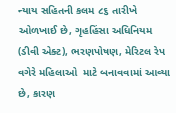ન્યાય સહિતની કલમ ૮૬ તારીખે ઓળખાઈ છે, ગૃહહિંસા અધિનિયમ (ડીવી એક્ટ), ભરણપોષણ, મેરિટલ રેપ વગેરે મહિલાઓ  માટે બનાવવામાં આવ્યા છે, કારણ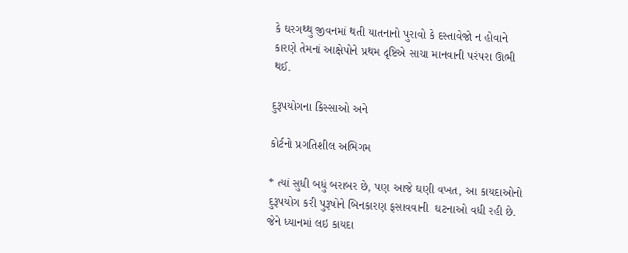કે ઘરગથ્થુ જીવનમાં થતી યાતનાનો પુરાવો કે દસ્તાવેજો ન હોવાને કારણે તેમનાં આક્ષેપોને પ્રથમ દૃષ્ટિએ સાચા માનવાની પરંપરા ઊભી થઈ.

દુરૂપયોગના કિસ્સાઓ અને

કોર્ટનો પ્રગતિશીલ અભિગમ

* ત્યાં સુધી બધું બરાબર છે, પણ આજે ઘણી વખત, આ કાયદાઓનો દુરૂપયોગ કરી પુરૂષોને બિનકારણ ફસાવવાની  ઘટનાઓ વધી રહી છે. જેને ધ્યાનમાં લઇ કાયદા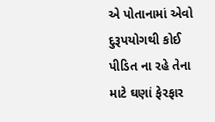એ પોતાનામાં એવો દુરૂપયોગથી કોઈ પીડિત ના રહે તેના માટે ઘણાં ફેરફાર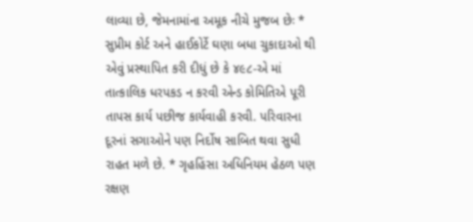લાવ્યા છે, જેમનામાંના અમૂક નીચે મુજબ છેઃ * સુપ્રીમ કોર્ટ અને હાઈકોર્ટે ઘણા બધા ચુકાદાઓ થી એવું પ્રસ્થાપિત કરી દીધું છે કે ૪૯૮-એ માં તાત્કાલિક ધરપકડ ન કરવી એન્ડ કોમિતિએ પૂરી તાપસ કાર્ય પછીજ કાર્યવાહી કરવી. પરિવારના દૂરનાં સગાઓને પણ નિર્દોષ સાબિત થવા સુધી રાહત મળે છે. * ગૃહહિંસા અધિનિયમ હેઠળ પણ રક્ષણ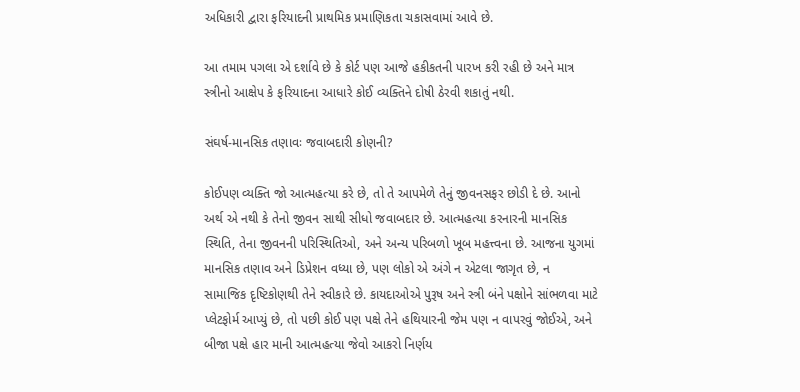અધિકારી દ્વારા ફરિયાદની પ્રાથમિક પ્રમાણિકતા ચકાસવામાં આવે છે.

આ તમામ પગલા એ દર્શાવે છે કે કોર્ટ પણ આજે હકીકતની પારખ કરી રહી છે અને માત્ર સ્ત્રીનો આક્ષેપ કે ફરિયાદના આધારે કોઈ વ્યક્તિને દોષી ઠેરવી શકાતું નથી.

સંઘર્ષ-માનસિક તણાવઃ જવાબદારી કોણની?

કોઈપણ વ્યક્તિ જો આત્મહત્યા કરે છે, તો તે આપમેળે તેનું જીવનસફર છોડી દે છે. આનો અર્થ એ નથી કે તેનો જીવન સાથી સીધો જવાબદાર છે. આત્મહત્યા કરનારની માનસિક સ્થિતિ, તેના જીવનની પરિસ્થિતિઓ, અને અન્ય પરિબળો ખૂબ મહત્ત્વના છે. આજના યુગમાં માનસિક તણાવ અને ડિપ્રેશન વધ્યા છે, પણ લોકો એ અંગે ન એટલા જાગૃત છે, ન  સામાજિક દૃષ્ટિકોણથી તેને સ્વીકારે છે. કાયદાઓએ પુરૂષ અને સ્ત્રી બંને પક્ષોને સાંભળવા માટે પ્લેટફોર્મ આપ્યું છે, તો પછી કોઈ પણ પક્ષે તેને હથિયારની જેમ પણ ન વાપરવું જોઈએ, અને બીજા પક્ષે હાર માની આત્મહત્યા જેવો આકરો નિર્ણય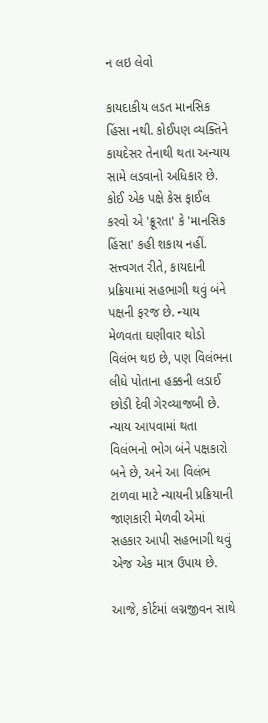ન લઇ લેવો

કાયદાકીય લડત માનસિક હિંસા નથી. કોઈપણ વ્યક્તિને કાયદેસર તેનાથી થતા અન્યાય સામે લડવાનો અધિકાર છે. કોઈ એક પક્ષે કેસ ફાઈલ કરવો એ 'ક્રૂરતા' કે 'માનસિક હિંસા' કહી શકાય નહીં. સત્ત્વગત રીતે, કાયદાની પ્રક્રિયામાં સહભાગી થવું બંને પક્ષની ફરજ છે. ન્યાય મેળવતા ઘણીવાર થોડો વિલંભ થઇ છે, પણ વિલંભના લીધે પોતાના હક્કની લડાઈ છોડી દેવી ગેરવ્યાજબી છે. ન્યાય આપવામાં થતા વિલંભનો ભોગ બંને પક્ષકારો બને છે, અને આ વિલંભ ટાળવા માટે ન્યાયની પ્રક્રિયાની જાણકારી મેળવી એમાં સહકાર આપી સહભાગી થવું એજ એક માત્ર ઉપાય છે.

આજે, કોર્ટમાં લગ્નજીવન સાથે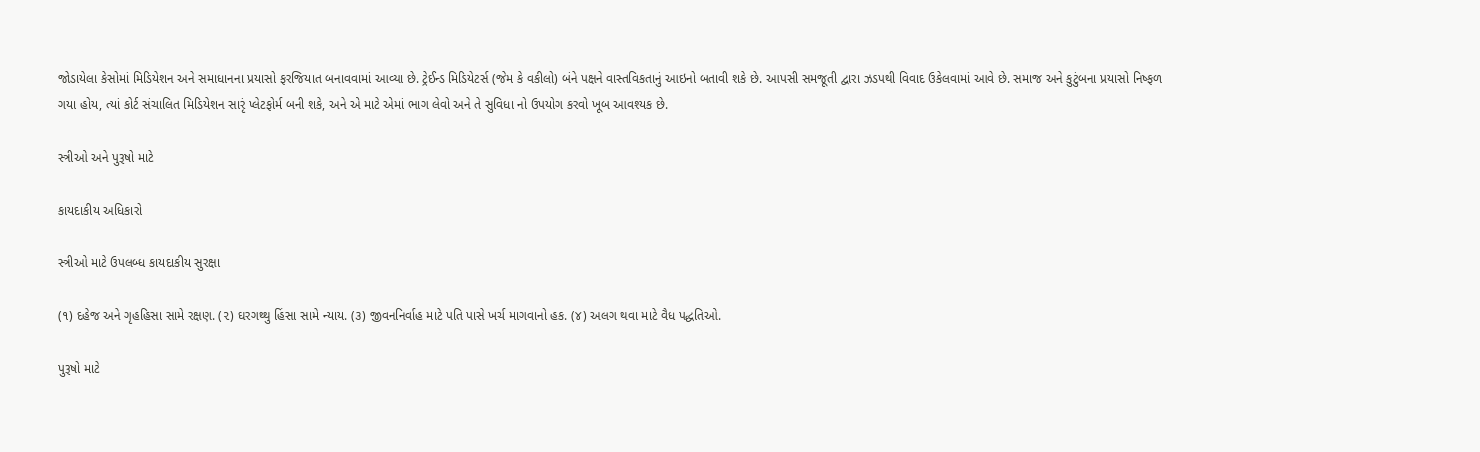જોડાયેલા કેસોમાં મિડિયેશન અને સમાધાનના પ્રયાસો ફરજિયાત બનાવવામાં આવ્યા છે. ટ્રેઈન્ડ મિડિયેટર્સ (જેમ કે વકીલો) બંને પક્ષને વાસ્તવિકતાનું આઇનો બતાવી શકે છે. આપસી સમજૂતી દ્વારા ઝડપથી વિવાદ ઉકેલવામાં આવે છે. સમાજ અને કુટુંબના પ્રયાસો નિષ્ફળ ગયા હોય, ત્યાં કોર્ટ સંચાલિત મિડિયેશન સારૃં પ્લેટફોર્મ બની શકે, અને એ માટે એમાં ભાગ લેવો અને તે સુવિધા નો ઉપયોગ કરવો ખૂબ આવશ્યક છે.

સ્ત્રીઓ અને પુરૂષો માટે

કાયદાકીય અધિકારો

સ્ત્રીઓ માટે ઉપલબ્ધ કાયદાકીય સુરક્ષા

(૧) દહેજ અને ગૃહહિસા સામે રક્ષણ. (૨) ઘરગથ્થુ હિંસા સામે ન્યાય. (૩) જીવનનિર્વાહ માટે પતિ પાસે ખર્ચ માગવાનો હક. (૪) અલગ થવા માટે વૈધ પદ્ધતિઓ.

પુરૂષો માટે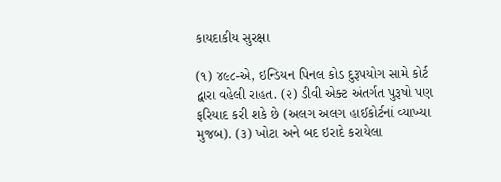કાયદાકીય સુરક્ષા

(૧) ૪૯૮-એ, ઇન્ડિયન પિનલ કોડ દુરૂપયોગ સામે કોર્ટ દ્વારા વહેલી રાહત. (૨) ડીવી એક્ટ અંતર્ગત પુરૂષો પણ ફરિયાદ કરી શકે છે (અલગ અલગ હાઈકોર્ટનાં વ્યાખ્યા મુજબ). (૩) ખોટા અને બદ ઇરાદે કરાયેલા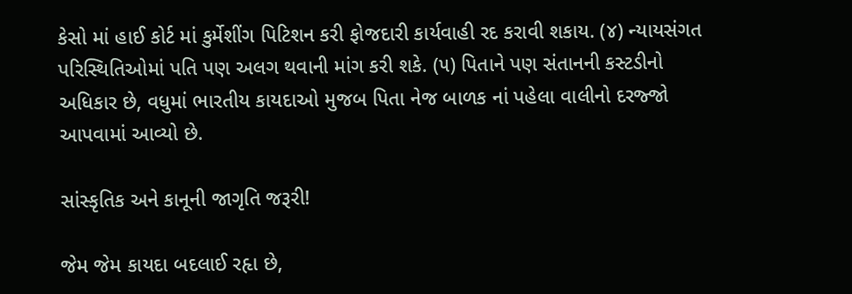કેસો માં હાઈ કોર્ટ માં કુર્મેશીંગ પિટિશન કરી ફોજદારી કાર્યવાહી રદ કરાવી શકાય. (૪) ન્યાયસંગત પરિસ્થિતિઓમાં પતિ પણ અલગ થવાની માંગ કરી શકે. (૫) પિતાને પણ સંતાનની કસ્ટડીનો અધિકાર છે, વધુમાં ભારતીય કાયદાઓ મુજબ પિતા નેજ બાળક નાં પહેલા વાલીનો દરજ્જો આપવામાં આવ્યો છે.

સાંસ્કૃતિક અને કાનૂની જાગૃતિ જરૂરી!

જેમ જેમ કાયદા બદલાઈ રહૃા છે,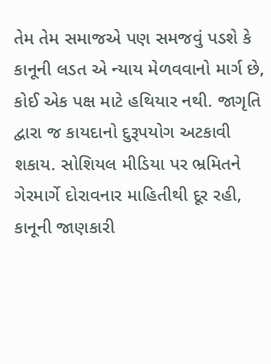તેમ તેમ સમાજએ પણ સમજવું પડશે કે કાનૂની લડત એ ન્યાય મેળવવાનો માર્ગ છે, કોઈ એક પક્ષ માટે હથિયાર નથી. જાગૃતિ દ્વારા જ કાયદાનો દુરૂપયોગ અટકાવી શકાય. સોશિયલ મીડિયા પર ભ્રમિતને ગેરમાર્ગે દોરાવનાર માહિતીથી દૂર રહી, કાનૂની જાણકારી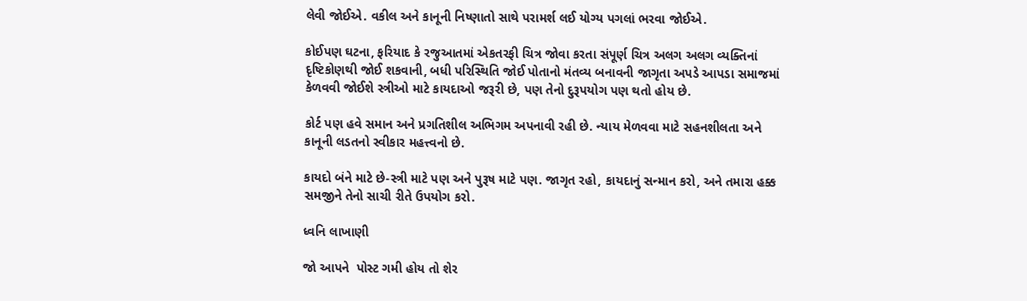લેવી જોઈએ. વકીલ અને કાનૂની નિષ્ણાતો સાથે પરામર્શ લઈ યોગ્ય પગલાં ભરવા જોઈએ.

કોઈપણ ઘટના, ફરિયાદ કે રજુઆતમાં એકતરફી ચિત્ર જોવા કરતા સંપૂર્ણ ચિત્ર અલગ અલગ વ્યક્તિનાં દૃષ્ટિકોણથી જોઈ શકવાની, બધી પરિસ્થિતિ જોઈ પોતાનો મંતવ્ય બનાવની જાગૃતા અપડે આપડા સમાજમાં કેળવવી જોઈશે સ્ત્રીઓ માટે કાયદાઓ જરૂરી છે, પણ તેનો દુરૂપયોગ પણ થતો હોય છે.

કોર્ટ પણ હવે સમાન અને પ્રગતિશીલ અભિગમ અપનાવી રહી છે. ન્યાય મેળવવા માટે સહનશીલતા અને કાનૂની લડતનો સ્વીકાર મહત્ત્વનો છે.

કાયદો બંને માટે છે-સ્ત્રી માટે પણ અને પુરૂષ માટે પણ. જાગૃત રહો, કાયદાનું સન્માન કરો, અને તમારા હક્ક સમજીને તેનો સાચી રીતે ઉપયોગ કરો.

ધ્વનિ લાખાણી

જો આપને  પોસ્ટ ગમી હોય તો શેર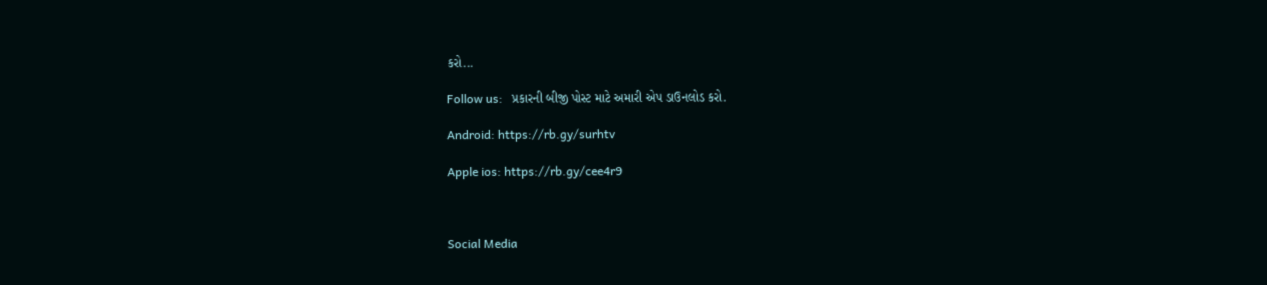કરો...

Follow us:   પ્રકારની બીજી પોસ્ટ માટે અમારી એપ ડાઉનલોડ કરો.

Android: https://rb.gy/surhtv

Apple ios: https://rb.gy/cee4r9



Social Media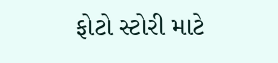ફોટો સ્ટોરી માટે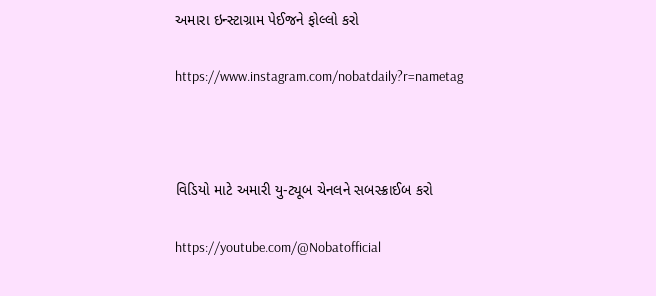અમારા ઇન્સ્ટાગ્રામ પેઈજને ફોલ્લો કરો

https://www.instagram.com/nobatdaily?r=nametag



વિડિયો માટે અમારી યુ-ટ્યૂબ ચેનલને સબસ્ક્રાઈબ કરો

https://youtube.com/@Nobatofficial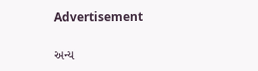Advertisement

અન્ય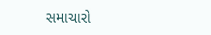સમાચારો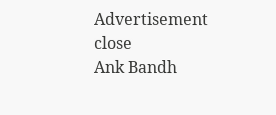Advertisement
close
Ank Bandh